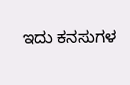ಇದು ಕನಸುಗಳ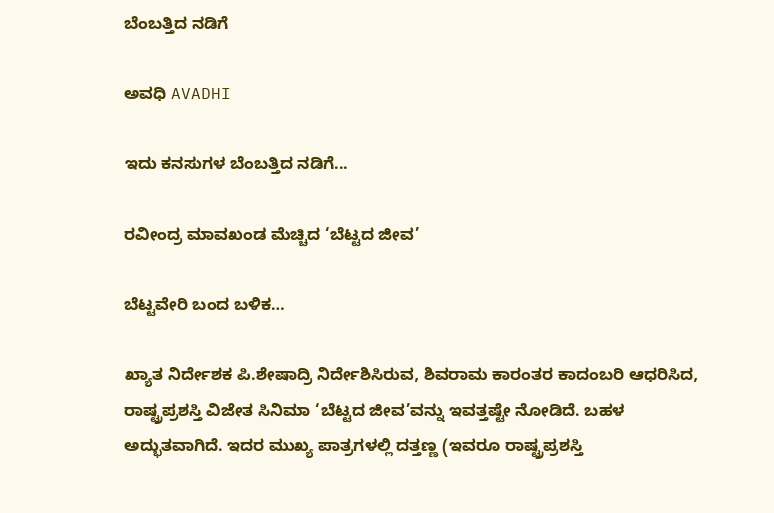ಬೆಂಬತ್ತಿದ ನಡಿಗೆ‍

ಅವಧಿ AVADHI

ಇದು ಕನಸುಗಳ ಬೆಂಬತ್ತಿದ ನಡಿಗೆ...

ರವೀಂದ್ರ ಮಾವಖಂಡ ಮೆಚ್ಚಿದ ‘ಬೆಟ್ಟದ ಜೀವ’

ಬೆಟ್ಟವೇರಿ ಬಂದ ಬಳಿಕ…

ಖ್ಯಾತ ನಿರ್ದೇಶಕ ಪಿ.ಶೇಷಾದ್ರಿ ನಿರ್ದೇಶಿಸಿರುವ, ಶಿವರಾಮ ಕಾರಂತರ ಕಾದಂಬರಿ ಆಧರಿಸಿದ, ರಾಷ್ಟ್ರಪ್ರಶಸ್ತಿ ವಿಜೇತ ಸಿನಿಮಾ ‘ಬೆಟ್ಟದ ಜೀವ’ವನ್ನು ಇವತ್ತಷ್ಟೇ ನೋಡಿದೆ. ಬಹಳ ಅದ್ಭುತವಾಗಿದೆ. ಇದರ ಮುಖ್ಯ ಪಾತ್ರಗಳಲ್ಲಿ ದತ್ತಣ್ಣ (ಇವರೂ ರಾಷ್ಟ್ರಪ್ರಶಸ್ತಿ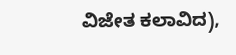ವಿಜೇತ ಕಲಾವಿದ),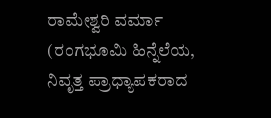ರಾಮೇಶ್ವರಿ ವರ್ಮಾ (ರಂಗಭೂಮಿ ಹಿನ್ನೆಲೆಯ, ನಿವೃತ್ತ ಪ್ರಾಧ್ಯಾಪಕರಾದ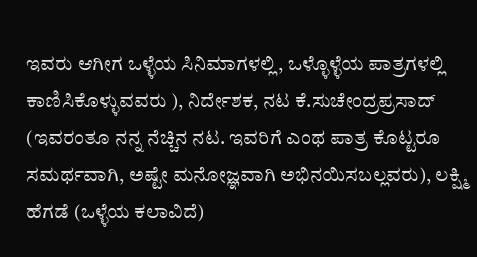ಇವರು ಆಗೀಗ ಒಳ್ಳೆಯ ಸಿನಿಮಾಗಳಲ್ಲಿ, ಒಳ್ಳೊಳ್ಳೆಯ ಪಾತ್ರಗಳಲ್ಲಿ ಕಾಣಿಸಿಕೊಳ್ಳುವವರು ), ನಿರ್ದೇಶಕ, ನಟ ಕೆ.ಸುಚೇಂದ್ರಪ್ರಸಾದ್ (ಇವರಂತೂ ನನ್ನ ನೆಚ್ಚಿನ ನಟ. ಇವರಿಗೆ ಎಂಥ ಪಾತ್ರ ಕೊಟ್ಟರೂ ಸಮರ್ಥವಾಗಿ, ಅಷ್ಟೇ ಮನೋಜ್ಞವಾಗಿ ಅಭಿನಯಿಸಬಲ್ಲವರು), ಲಕ್ಷ್ಮಿ ಹೆಗಡೆ (ಒಳ್ಳೆಯ ಕಲಾವಿದೆ)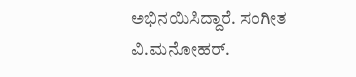ಅಭಿನಯಿಸಿದ್ದಾರೆ. ಸಂಗೀತ ವಿ.ಮನೋಹರ್.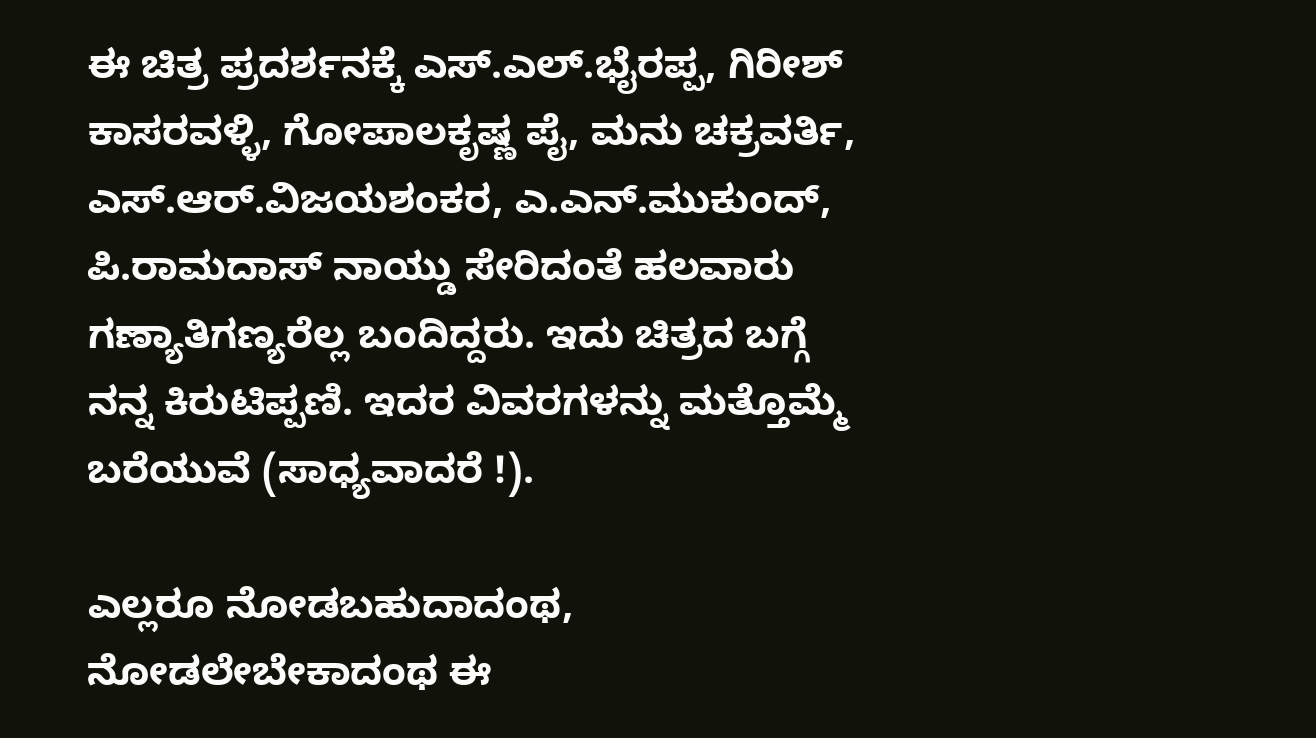ಈ ಚಿತ್ರ ಪ್ರದರ್ಶನಕ್ಕೆ ಎಸ್.ಎಲ್.ಭೈರಪ್ಪ, ಗಿರೀಶ್ ಕಾಸರವಳ್ಳಿ, ಗೋಪಾಲಕೃಷ್ಣ ಪೈ, ಮನು ಚಕ್ರವರ್ತಿ, ಎಸ್.ಆರ್.ವಿಜಯಶಂಕರ, ಎ.ಎನ್.ಮುಕುಂದ್, ಪಿ.ರಾಮದಾಸ್ ನಾಯ್ಡು ಸೇರಿದಂತೆ ಹಲವಾರು ಗಣ್ಯಾತಿಗಣ್ಯರೆಲ್ಲ ಬಂದಿದ್ದರು. ಇದು ಚಿತ್ರದ ಬಗ್ಗೆ ನನ್ನ ಕಿರುಟಿಪ್ಪಣಿ. ಇದರ ವಿವರಗಳನ್ನು ಮತ್ತೊಮ್ಮೆ ಬರೆಯುವೆ (ಸಾಧ್ಯವಾದರೆ !).

ಎಲ್ಲರೂ ನೋಡಬಹುದಾದಂಥ, ನೋಡಲೇಬೇಕಾದಂಥ ಈ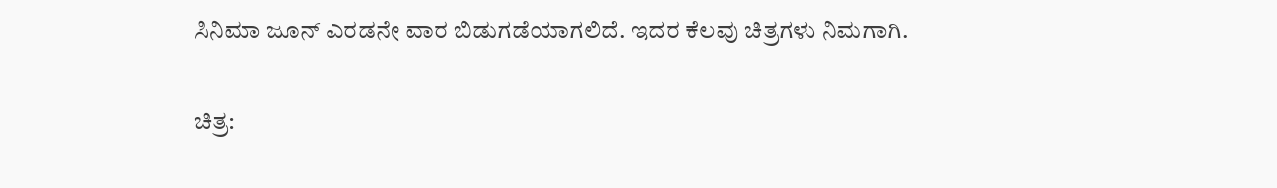ಸಿನಿಮಾ ಜೂನ್ ಎರಡನೇ ವಾರ ಬಿಡುಗಡೆಯಾಗಲಿದೆ. ಇದರ ಕೆಲವು ಚಿತ್ರಗಳು ನಿಮಗಾಗಿ.

ಚಿತ್ರ: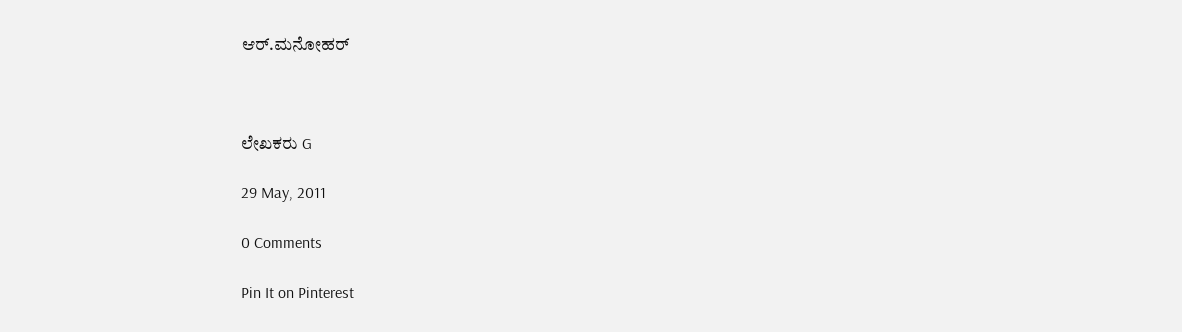ಆರ್.ಮನೋಹರ್



ಲೇಖಕರು G

29 May, 2011

0 Comments

Pin It on Pinterest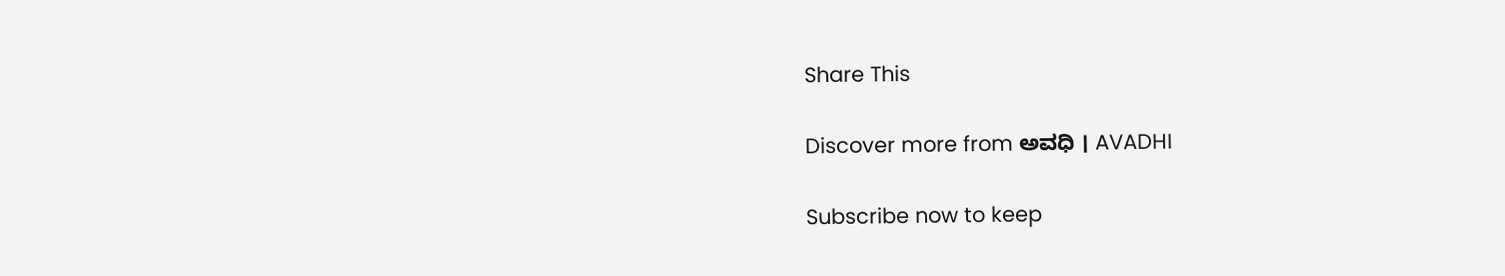Share This

Discover more from ಅವಧಿ । AVADHI

Subscribe now to keep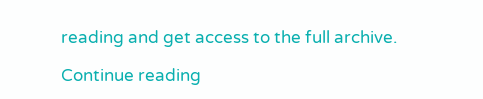reading and get access to the full archive.

Continue reading